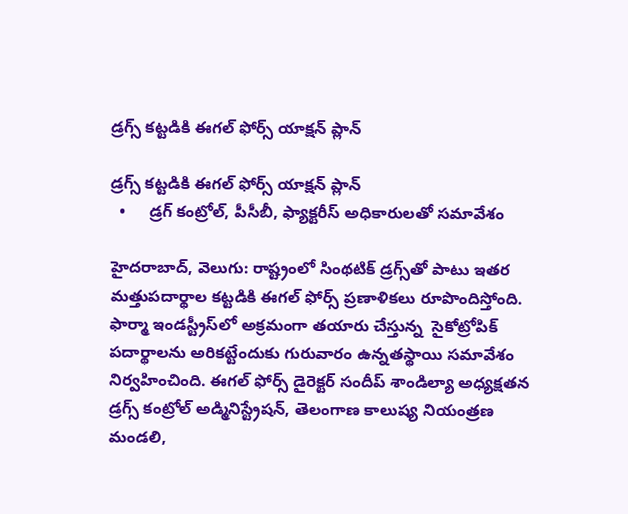డ్రగ్స్ కట్టడికి ఈగల్ ఫోర్స్‌‌ యాక్షన్ ప్లాన్‌‌

డ్రగ్స్ కట్టడికి ఈగల్ ఫోర్స్‌‌ యాక్షన్ ప్లాన్‌‌
  •     డ్రగ్‌‌ కంట్రోల్‌‌, పీసీబీ, ఫ్యాక్టరీస్‌‌ అధికారులతో సమావేశం

హైదరాబాద్‌‌, వెలుగు: రాష్ట్రంలో సింథటిక్ డ్రగ్స్‌‌తో పాటు ఇతర మత్తుపదార్థాల కట్టడికి ఈగల్ ఫోర్స్‌‌ ప్రణాళికలు రూపొందిస్తోంది. ఫార్మా ఇండస్ట్రీస్‌‌లో అక్రమంగా తయారు చేస్తున్న  సైకోట్రోపిక్ పదార్థాలను అరికట్టేందుకు గురువారం ఉన్నతస్థాయి సమావేశం నిర్వహించింది. ఈగల్‌‌ ఫోర్స్‌‌ డైరెక్టర్ సందీప్ శాండిల్యా అధ్యక్షతన డ్రగ్స్ కంట్రోల్ అడ్మినిస్ట్రేషన్, తెలంగాణ కాలుష్య నియంత్రణ మండలి,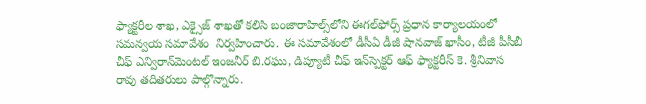ఫ్యాక్టరీల శాఖ, ఎక్సైజ్ శాఖతో కలిసి బంజారాహిల్స్‌‌లోని ఈగల్‌‌ఫోర్స్‌‌ ప్రధాన కార్యాలయంలో సమన్వయ సమావేశం  నిర్వహించారు. ఈ సమావేశంలో డీసీఏ డీజీ షానవాజ్‌‌ ఖాసీం, టీజీ పీసీబీ చీఫ్ ఎన్విరాన్‌‌మెంటల్ ఇంజనీర్ బి.రఘు, డిప్యూటీ చీఫ్ ఇన్‌‌స్పెక్టర్ ఆఫ్ ఫ్యాక్టరీస్ కె. శ్రీనివాస రావు తదితరులు పాల్గొన్నారు.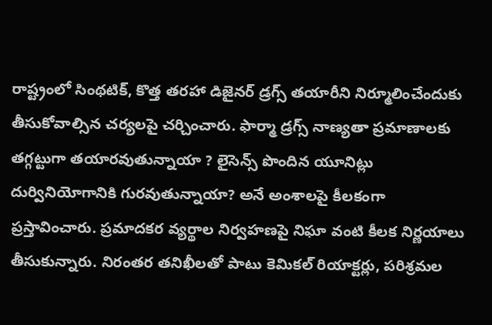రాష్ట్రంలో సింథటిక్‌‌, కొత్త తరహా డిజైనర్‌‌ డ్రగ్స్‌‌ తయారీని నిర్మూలించేందుకు తీసుకోవాల్సిన చర్యలపై చర్చించారు. ఫార్మా డ్రగ్స్‌‌ నాణ్యతా ప్రమాణాలకు తగ్గట్టుగా తయారవుతున్నాయా ? లైసెన్స్ పొందిన యూనిట్లు దుర్వినియోగానికి గురవుతున్నాయా? అనే అంశాలపై కీలకంగా ప్రస్తావించారు. ప్రమాదకర వ్యర్థాల నిర్వహణపై నిఘా వంటి కీలక నిర్ణయాలు తీసుకున్నారు. నిరంతర తనిఖీలతో పాటు కెమికల్ రియాక్టర్లు, పరిశ్రమల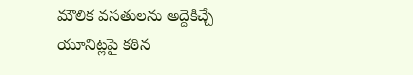మౌలిక వసతులను అద్దెకిచ్చే యూనిట్లపై కఠిన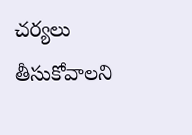చర్యలు తీసుకోవాలని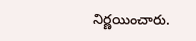నిర్ణయించారు.